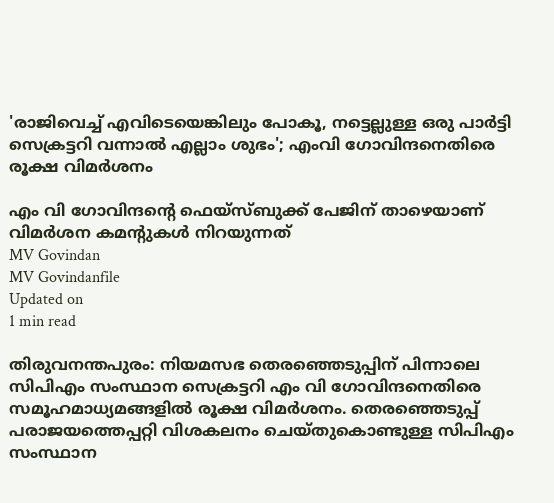'രാജിവെച്ച് എവിടെയെങ്കിലും പോകൂ, നട്ടെല്ലുള്ള ഒരു പാര്‍ട്ടി സെക്രട്ടറി വന്നാല്‍ എല്ലാം ശുഭം'; എംവി ഗോവിന്ദനെതിരെ രൂക്ഷ വിമര്‍ശനം

എം വി ഗോവിന്ദന്റെ ഫെയ്‌സ്ബുക്ക് പേജിന് താഴെയാണ് വിമര്‍ശന കമന്റുകള്‍ നിറയുന്നത്
MV Govindan
MV Govindanfile
Updated on
1 min read

തിരുവനന്തപുരം: നിയമസഭ തെരഞ്ഞെടുപ്പിന് പിന്നാലെ സിപിഎം സംസ്ഥാന സെക്രട്ടറി എം വി ഗോവിന്ദനെതിരെ സമൂഹമാധ്യമങ്ങളില്‍ രൂക്ഷ വിമര്‍ശനം. തെരഞ്ഞെടുപ്പ് പരാജയത്തെപ്പറ്റി വിശകലനം ചെയ്തുകൊണ്ടുള്ള സിപിഎം സംസ്ഥാന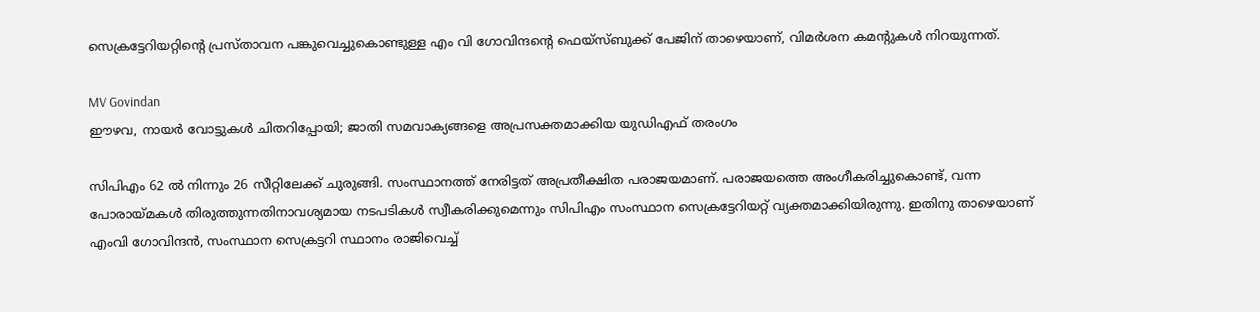സെക്രട്ടേറിയറ്റിന്റെ പ്രസ്താവന പങ്കുവെച്ചുകൊണ്ടുള്ള എം വി ഗോവിന്ദന്റെ ഫെയ്‌സ്ബുക്ക് പേജിന് താഴെയാണ്, വിമര്‍ശന കമന്റുകള്‍ നിറയുന്നത്.

MV Govindan
ഈഴവ, നായര്‍ വോട്ടുകള്‍ ചിതറിപ്പോയി; ജാതി സമവാക്യങ്ങളെ അപ്രസക്തമാക്കിയ യുഡിഎഫ് തരംഗം

സിപിഎം 62 ല്‍ നിന്നും 26 സീറ്റിലേക്ക് ചുരുങ്ങി. സംസ്ഥാനത്ത് നേരിട്ടത് അപ്രതീക്ഷിത പരാജയമാണ്. പരാജയത്തെ അംഗീകരിച്ചുകൊണ്ട്, വന്ന പോരായ്മകള്‍ തിരുത്തുന്നതിനാവശ്യമായ നടപടികള്‍ സ്വീകരിക്കുമെന്നും സിപിഎം സംസ്ഥാന സെക്രട്ടേറിയറ്റ് വ്യക്തമാക്കിയിരുന്നു. ഇതിനു താഴെയാണ് എംവി ഗോവിന്ദന്‍, സംസ്ഥാന സെക്രട്ടറി സ്ഥാനം രാജിവെച്ച്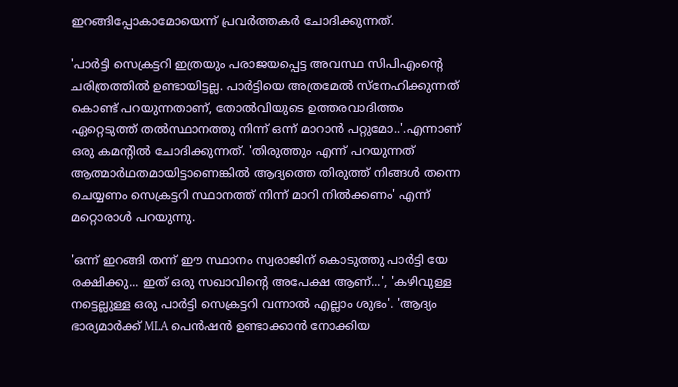ഇറങ്ങിപ്പോകാമോയെന്ന് പ്രവര്‍ത്തകര്‍ ചോദിക്കുന്നത്.

'പാര്‍ട്ടി സെക്രട്ടറി ഇത്രയും പരാജയപ്പെട്ട അവസ്ഥ സിപിഎംന്റെ ചരിത്രത്തില്‍ ഉണ്ടായിട്ടല്ല. പാര്‍ട്ടിയെ അത്രമേല്‍ സ്‌നേഹിക്കുന്നത് കൊണ്ട് പറയുന്നതാണ്, തോല്‍വിയുടെ ഉത്തരവാദിത്തം ഏറ്റെടുത്ത് തല്‍സ്ഥാനത്തു നിന്ന് ഒന്ന് മാറാന്‍ പറ്റുമോ..'.എന്നാണ് ഒരു കമന്റില്‍ ചോദിക്കുന്നത്. 'തിരുത്തും എന്ന് പറയുന്നത് ആത്മാര്‍ഥതമായിട്ടാണെങ്കില്‍ ആദ്യത്തെ തിരുത്ത് നിങ്ങള്‍ തന്നെ ചെയ്യണം സെക്രട്ടറി സ്ഥാനത്ത് നിന്ന് മാറി നില്‍ക്കണം' എന്ന് മറ്റൊരാള്‍ പറയുന്നു.

'ഒന്ന് ഇറങ്ങി തന്ന് ഈ സ്ഥാനം സ്വരാജിന് കൊടുത്തു പാര്‍ട്ടി യേ രക്ഷിക്കു... ഇത് ഒരു സഖാവിന്റെ അപേക്ഷ ആണ്...', 'കഴിവുള്ള നട്ടെല്ലുള്ള ഒരു പാര്‍ട്ടി സെക്രട്ടറി വന്നാല്‍ എല്ലാം ശുഭം'. 'ആദ്യം ഭാര്യമാര്‍ക്ക് MLA പെന്‍ഷന്‍ ഉണ്ടാക്കാന്‍ നോക്കിയ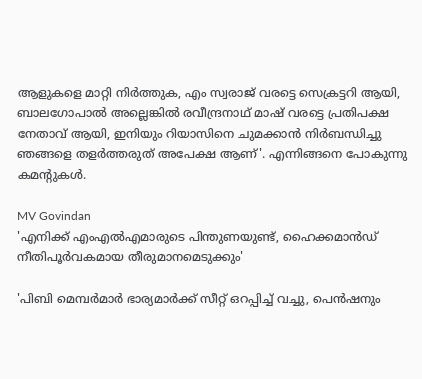ആളുകളെ മാറ്റി നിര്‍ത്തുക, എം സ്വരാജ് വരട്ടെ സെക്രട്ടറി ആയി, ബാലഗോപാല്‍ അല്ലെങ്കില്‍ രവീന്ദ്രനാഥ് മാഷ് വരട്ടെ പ്രതിപക്ഷ നേതാവ് ആയി, ഇനിയും റിയാസിനെ ചുമക്കാന്‍ നിര്‍ബന്ധിച്ചു ഞങ്ങളെ തളര്‍ത്തരുത് അപേക്ഷ ആണ്'. എന്നിങ്ങനെ പോകുന്നു കമന്റുകള്‍.

MV Govindan
'എനിക്ക് എംഎൽഎമാരുടെ പിന്തുണയുണ്ട്, ഹൈക്കമാന്‍ഡ് നീതിപൂര്‍വകമായ തീരുമാനമെടുക്കും'

'പിബി മെമ്പര്‍മാര്‍ ഭാര്യമാര്‍ക്ക് സീറ്റ് ഒറപ്പിച്ച് വച്ചു, പെന്‍ഷനും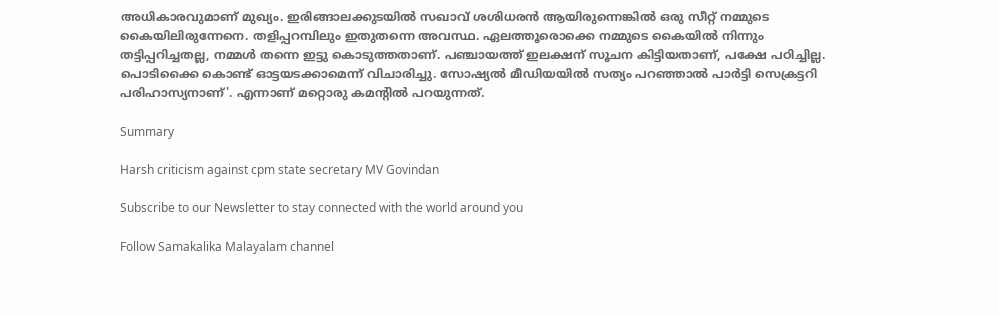അധികാരവുമാണ് മുഖ്യം. ഇരിങ്ങാലക്കുടയില്‍ സഖാവ് ശശിധരന്‍ ആയിരുന്നെങ്കില്‍ ഒരു സീറ്റ് നമ്മുടെ കൈയിലിരുന്നേനെ. തളിപ്പറമ്പിലും ഇതുതന്നെ അവസ്ഥ. ഏലത്തൂരൊക്കെ നമ്മുടെ കൈയില്‍ നിന്നും തട്ടിപ്പറിച്ചതല്ല, നമ്മള്‍ തന്നെ ഇട്ടു കൊടുത്തതാണ്. പഞ്ചായത്ത് ഇലക്ഷന് സൂചന കിട്ടിയതാണ്, പക്ഷേ പഠിച്ചില്ല. പൊടിക്കൈ കൊണ്ട് ഓട്ടയടക്കാമെന്ന് വിചാരിച്ചു. സോഷ്യല്‍ മീഡിയയില്‍ സത്യം പറഞ്ഞാല്‍ പാര്‍ട്ടി സെക്രട്ടറി പരിഹാസ്യനാണ്'. എന്നാണ് മറ്റൊരു കമന്റില്‍ പറയുന്നത്.

Summary

Harsh criticism against cpm state secretary MV Govindan

Subscribe to our Newsletter to stay connected with the world around you

Follow Samakalika Malayalam channel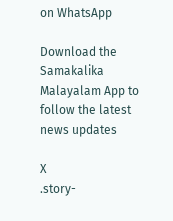on WhatsApp

Download the Samakalika Malayalam App to follow the latest news updates

X
.story-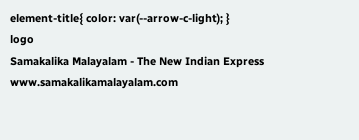element-title{ color: var(--arrow-c-light); }
logo
Samakalika Malayalam - The New Indian Express
www.samakalikamalayalam.com